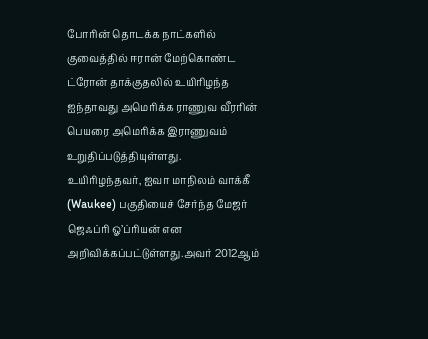போரின் தொடக்க நாட்களில் குவைத்தில் ஈரான் மேற்கொண்ட ட்ரோன் தாக்குதலில் உயிரிழந்த ஐந்தாவது அமெரிக்க ராணுவ வீரரின் பெயரை அமெரிக்க இராணுவம் உறுதிப்படுத்தியுள்ளது.
உயிரிழந்தவர், ஐவா மாநிலம் வாக்கீ (Waukee) பகுதியைச் சேர்ந்த மேஜர் ஜெஃப்ரி ஓ’ப்ரியன் என அறிவிக்கப்பட்டுள்ளது.அவர் 2012ஆம்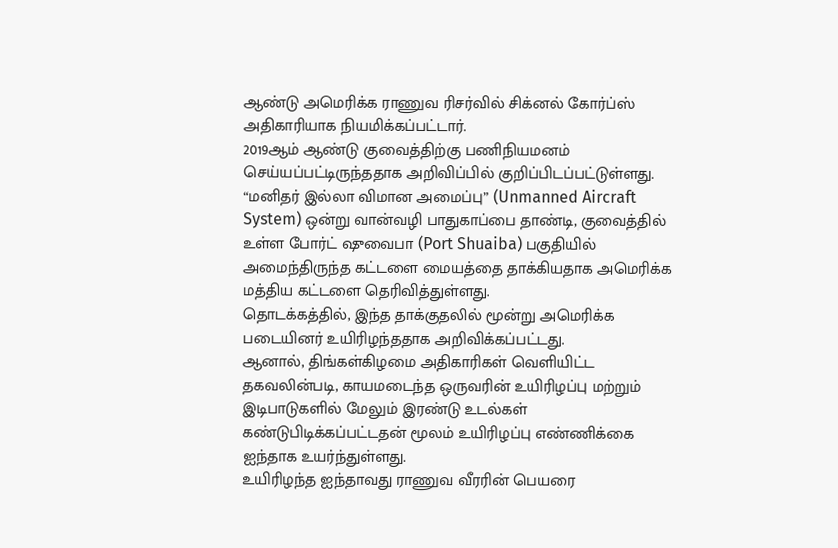ஆண்டு அமெரிக்க ராணுவ ரிசர்வில் சிக்னல் கோர்ப்ஸ் அதிகாரியாக நியமிக்கப்பட்டார்.
2019ஆம் ஆண்டு குவைத்திற்கு பணிநியமனம் செய்யப்பட்டிருந்ததாக அறிவிப்பில் குறிப்பிடப்பட்டுள்ளது.
“மனிதர் இல்லா விமான அமைப்பு” (Unmanned Aircraft System) ஒன்று வான்வழி பாதுகாப்பை தாண்டி, குவைத்தில் உள்ள போர்ட் ஷுவைபா (Port Shuaiba) பகுதியில் அமைந்திருந்த கட்டளை மையத்தை தாக்கியதாக அமெரிக்க மத்திய கட்டளை தெரிவித்துள்ளது.
தொடக்கத்தில், இந்த தாக்குதலில் மூன்று அமெரிக்க படையினர் உயிரிழந்ததாக அறிவிக்கப்பட்டது.
ஆனால், திங்கள்கிழமை அதிகாரிகள் வெளியிட்ட தகவலின்படி, காயமடைந்த ஒருவரின் உயிரிழப்பு மற்றும் இடிபாடுகளில் மேலும் இரண்டு உடல்கள் கண்டுபிடிக்கப்பட்டதன் மூலம் உயிரிழப்பு எண்ணிக்கை ஐந்தாக உயர்ந்துள்ளது.
உயிரிழந்த ஐந்தாவது ராணுவ வீரரின் பெயரை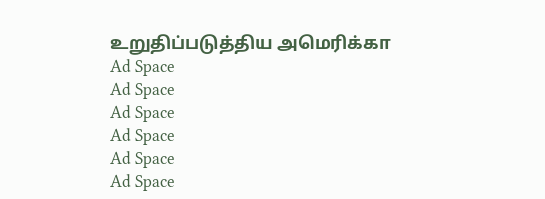உறுதிப்படுத்திய அமெரிக்கா
Ad Space
Ad Space
Ad Space
Ad Space
Ad Space
Ad Space